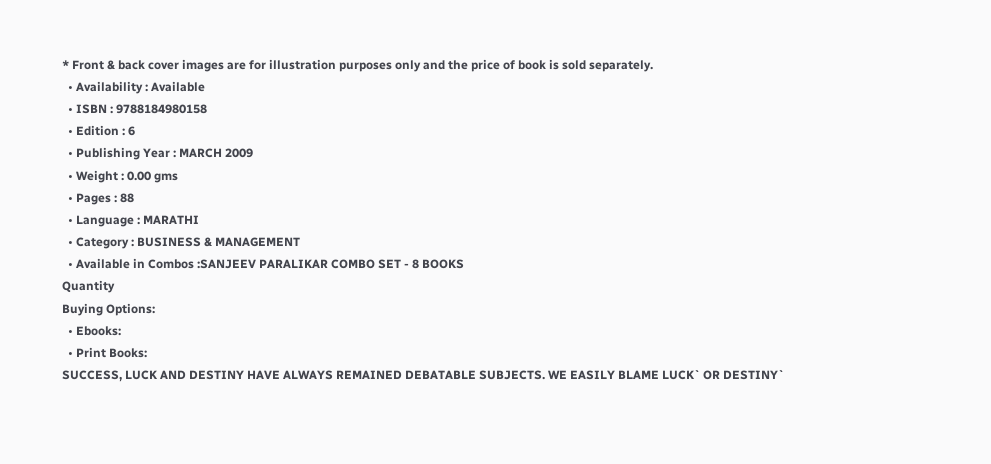* Front & back cover images are for illustration purposes only and the price of book is sold separately.
  • Availability : Available
  • ISBN : 9788184980158
  • Edition : 6
  • Publishing Year : MARCH 2009
  • Weight : 0.00 gms
  • Pages : 88
  • Language : MARATHI
  • Category : BUSINESS & MANAGEMENT
  • Available in Combos :SANJEEV PARALIKAR COMBO SET - 8 BOOKS
Quantity
Buying Options:
  • Ebooks:
  • Print Books:
SUCCESS, LUCK AND DESTINY HAVE ALWAYS REMAINED DEBATABLE SUBJECTS. WE EASILY BLAME LUCK` OR DESTINY`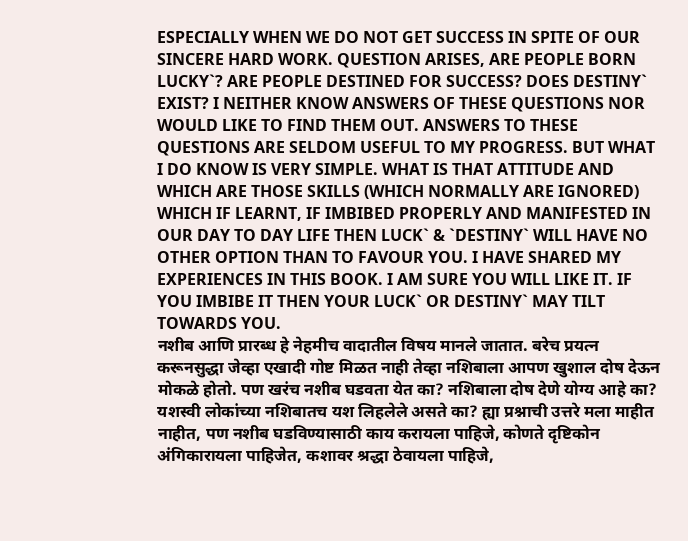ESPECIALLY WHEN WE DO NOT GET SUCCESS IN SPITE OF OUR SINCERE HARD WORK. QUESTION ARISES, ARE PEOPLE BORN LUCKY`? ARE PEOPLE DESTINED FOR SUCCESS? DOES DESTINY` EXIST? I NEITHER KNOW ANSWERS OF THESE QUESTIONS NOR WOULD LIKE TO FIND THEM OUT. ANSWERS TO THESE QUESTIONS ARE SELDOM USEFUL TO MY PROGRESS. BUT WHAT I DO KNOW IS VERY SIMPLE. WHAT IS THAT ATTITUDE AND WHICH ARE THOSE SKILLS (WHICH NORMALLY ARE IGNORED) WHICH IF LEARNT, IF IMBIBED PROPERLY AND MANIFESTED IN OUR DAY TO DAY LIFE THEN LUCK` & `DESTINY` WILL HAVE NO OTHER OPTION THAN TO FAVOUR YOU. I HAVE SHARED MY EXPERIENCES IN THIS BOOK. I AM SURE YOU WILL LIKE IT. IF YOU IMBIBE IT THEN YOUR LUCK` OR DESTINY` MAY TILT TOWARDS YOU.
नशीब आणि प्रारब्ध हे नेहमीच वादातील विषय मानले जातात. बरेच प्रयत्न करूनसुद्धा जेव्हा एखादी गोष्ट मिळत नाही तेव्हा नशिबाला आपण खुशाल दोष देऊन मोकळे होतो. पण खरंच नशीब घडवता येत का? नशिबाला दोष देणे योग्य आहे का? यशस्वी लोकांच्या नशिबातच यश लिहलेले असते का? ह्या प्रश्नाची उत्तरे मला माहीत नाहीत, पण नशीब घडविण्यासाठी काय करायला पाहिजे, कोणते दृष्टिकोन अंगिकारायला पाहिजेत, कशावर श्रद्धा ठेवायला पाहिजे,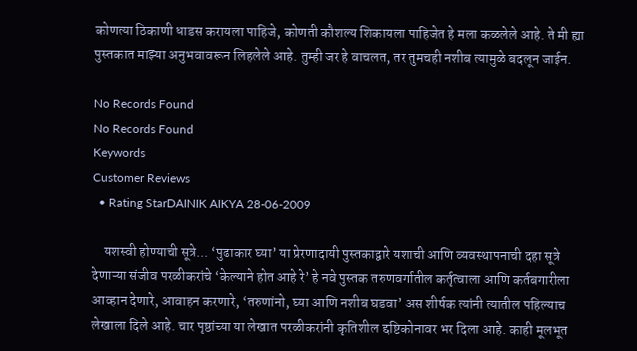कोणत्या ठिकाणी धाडस करायला पाहिजे, कोणती कौशल्य शिकायला पाहिजेत हे मला कळलेले आहे. ते मी ह्या पुस्तकात माझ्या अनुभवावरून लिहलेले आहे. तुम्ही जर हे वाचलत, तर तुमचही नशीब त्यामुळे बदलून जाईन.

No Records Found
No Records Found
Keywords
Customer Reviews
  • Rating StarDAINIK AIKYA 28-06-2009

    यशस्वी होण्याची सूत्रे... ‘पुढाकार घ्या’ या प्रेरणादायी पुस्तकाद्वारे यशाची आणि व्यवस्थापनाची दहा सूत्रे देणाऱ्या संजीव परळीकरांचे ‘केल्याने होत आहे रे’ हे नवे पुस्तक तरुणवर्गातील कर्तृत्वाला आणि कर्तबगारीला आव्हान देणारे, आवाहन करणारे, ‘तरुणांनो, घ्या आणि नशीब घडवा’ अस शीर्षक त्यांनी त्यातील पहिल्याच लेखाला दिले आहे. चार पृष्ठांच्या या लेखात परळीकरांनी कृतिशील द्दष्टिकोनावर भर दिला आहे. काही मूलभूत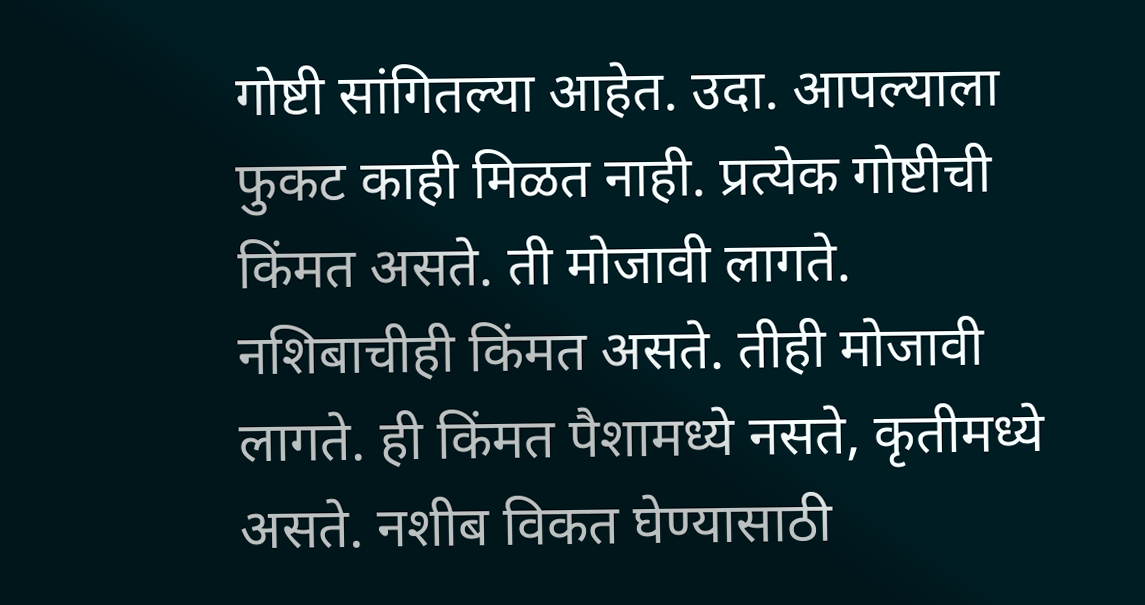गोष्टी सांगितल्या आहेत. उदा. आपल्याला फुकट काही मिळत नाही. प्रत्येक गोष्टीची किंमत असते. ती मोजावी लागते. नशिबाचीही किंमत असते. तीही मोजावी लागते. ही किंमत पैशामध्ये नसते, कृतीमध्ये असते. नशीब विकत घेण्यासाठी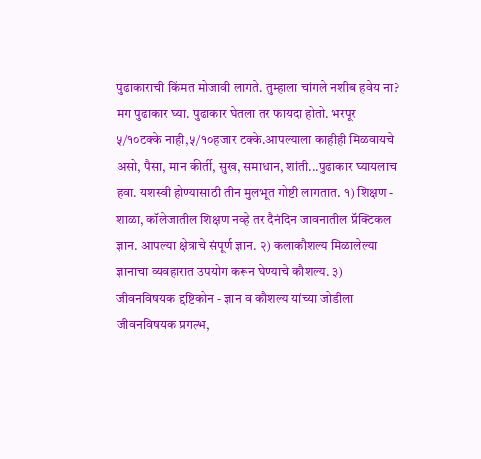पुढाकाराची किंमत मोजावी लागते. तुम्हाला चांगले नशीब हवेय ना? मग पुढाकार घ्या. पुढाकार घेतला तर फायदा होतो. भरपूर ५/१०टक्के नाही,५/१०हजार टक्के.आपल्याला काहीही मिळवायचे असो, पैसा, मान कीर्ती, सुख, समाधान, शांती...पुढाकार घ्यायलाच हवा. यशस्वी होण्यासाठी तीन मुलभूत गोष्टी लागतात. १) शिक्षण - शाळा, कॉलेजातील शिक्षण नव्हे तर दैनंदिन जावनातील प्रॅक्टिकल ज्ञान. आपल्या क्षेत्राचे संपूर्ण ज्ञान. २) कलाकौशल्य मिळालेल्या ज्ञानाचा व्यवहारात उपयोग करून घेण्याचे कौशल्य. ३) जीवनविषयक द्दष्टिकोन - ज्ञान व कौशल्य यांच्या जोडीला जीवनविषयक प्रगल्भ,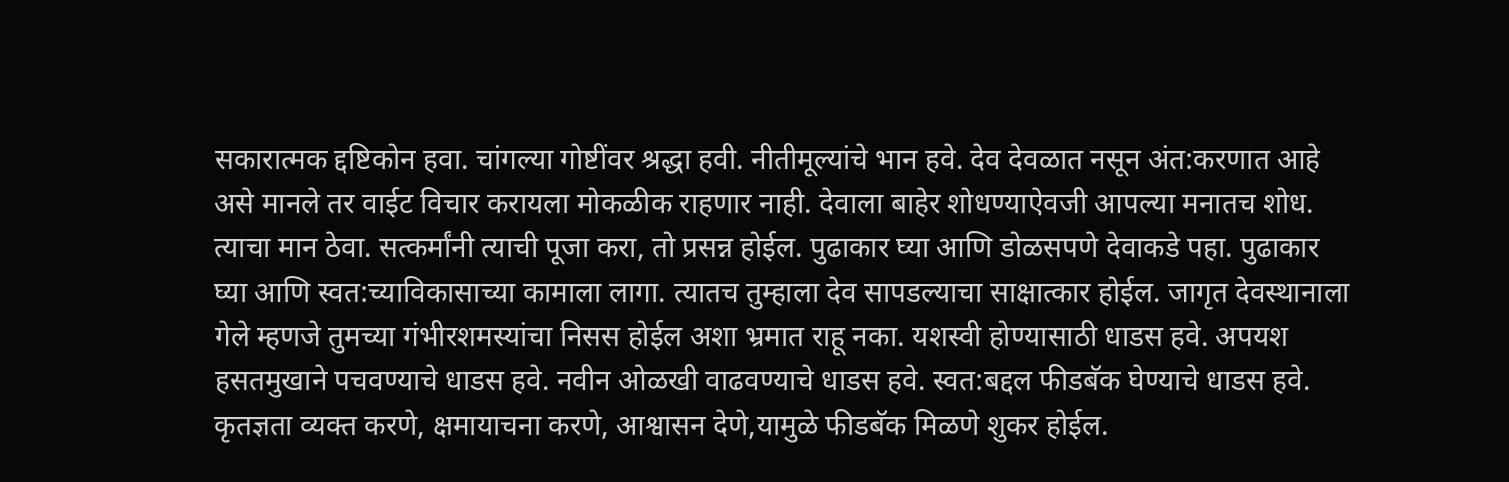सकारात्मक द्दष्टिकोन हवा. चांगल्या गोष्टींवर श्रद्धा हवी. नीतीमूल्यांचे भान हवे. देव देवळात नसून अंत:करणात आहे असे मानले तर वाईट विचार करायला मोकळीक राहणार नाही. देवाला बाहेर शोधण्याऐवजी आपल्या मनातच शोध. त्याचा मान ठेवा. सत्कर्मांनी त्याची पूजा करा, तो प्रसन्न होईल. पुढाकार घ्या आणि डोळसपणे देवाकडे पहा. पुढाकार घ्या आणि स्वत:च्याविकासाच्या कामाला लागा. त्यातच तुम्हाला देव सापडल्याचा साक्षात्कार होईल. जागृत देवस्थानाला गेले म्हणजे तुमच्या गंभीरशमस्यांचा निसस होईल अशा भ्रमात राहू नका. यशस्वी होण्यासाठी धाडस हवे. अपयश हसतमुखाने पचवण्याचे धाडस हवे. नवीन ओळखी वाढवण्याचे धाडस हवे. स्वत:बद्दल फीडबॅक घेण्याचे धाडस हवे. कृतज्ञता व्यक्त करणे, क्षमायाचना करणे, आश्वासन देणे,यामुळे फीडबॅक मिळणे शुकर होईल.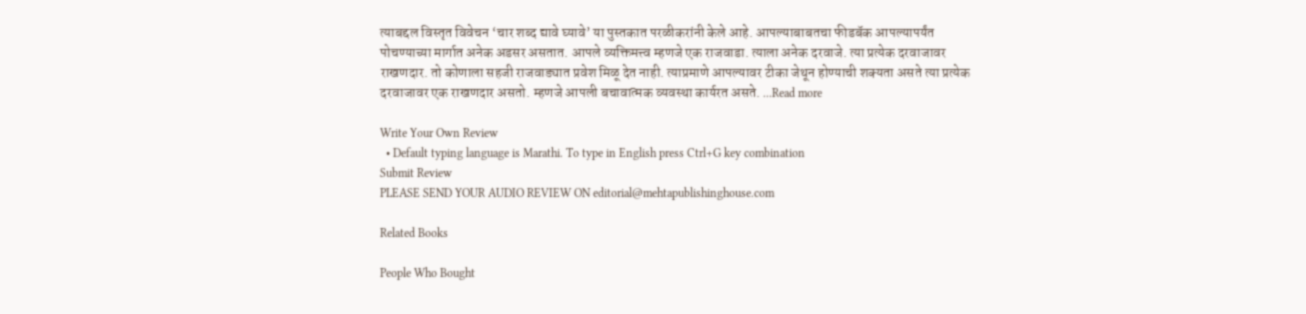त्याबद्दल विस्तृत विवेचन ‘चार शब्द द्यावे घ्यावे’ या पुस्तकात परळीकरांनी केले आहे. आपल्याबाबतचा फीडबॅक आपल्यापर्यंत पोचण्याच्या मार्गात अनेक अडसर असतात. आपले व्यक्तिमत्त्व म्हणजे एक राजवाडा. त्याला अनेक दरवाजे. त्या प्रत्येक दरवाजावर राखणदार. तो कोणाला सहजी राजवाड्यात प्रवेश मिळू देत नाही. त्याप्रमाणे आपल्यावर टीका जेथून होण्याची शक्यता असते त्या प्रत्येक दरवाजावर एक राखणदार असतो. म्हणजे आपली बचावात्मक व्यवस्था कार्यरत असते. ...Read more

Write Your Own Review
  • Default typing language is Marathi. To type in English press Ctrl+G key combination
Submit Review
PLEASE SEND YOUR AUDIO REVIEW ON editorial@mehtapublishinghouse.com

Related Books

People Who Bought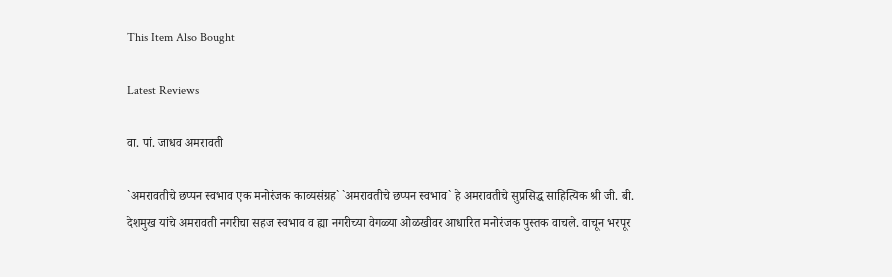This Item Also Bought

Latest Reviews

वा. पां. जाधव अमरावती

`अमरावतीचे छप्पन स्वभाव एक मनोरंजक काव्यसंग्रह` `अमरावतीचे छप्पन स्वभाव` हे अमरावतीचे सुप्रसिद्ध साहित्यिक श्री जी. बी. देशमुख यांचे अमरावती नगरीचा सहज स्वभाव व ह्या नगरीच्या वेगळ्या ओळखीवर आधारित मनोरंजक पुस्तक वाचले. वाचून भरपूर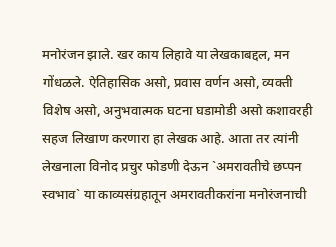मनोरंजन झाले. खर काय लिहावे या लेखकाबद्दल, मन गोंधळले. ऐतिहासिक असो, प्रवास वर्णन असो, व्यक्ती विशेष असो, अनुभवात्मक घटना घडामोडी असो कशावरही सहज लिखाण करणारा हा लेखक आहे. आता तर त्यांनी लेखनाला विनोद प्रचुर फोडणी देऊन `अमरावतीचे छप्पन स्वभाव` या काव्यसंग्रहातून अमरावतीकरांना मनोरंजनाची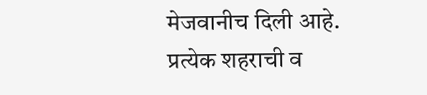मेजवानीच दिली आहे. प्रत्येक शहराची व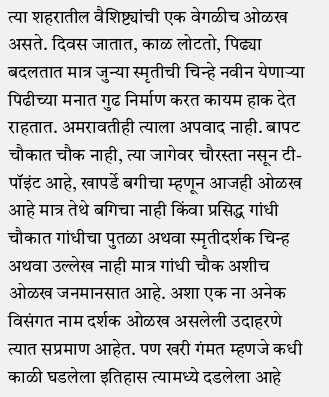त्या शहरातील वैशिष्ट्यांची एक वेगळीच ओळख असते. दिवस जातात, काळ लोटतो, पिढ्या बदलतात मात्र जुन्या स्मृतीची चिन्हे नवीन येणाऱ्या पिढीच्या मनात गुढ निर्माण करत कायम हाक देत राहतात. अमरावतीही त्याला अपवाद नाही. बापट चौकात चौक नाही, त्या जागेवर चौरस्ता नसून टी-पॉइंट आहे, खापर्डे बगीचा म्हणून आजही ओळख आहे मात्र तेथे बगिचा नाही किंवा प्रसिद्ध गांधी चौकात गांधीचा पुतळा अथवा स्मृतीदर्शक चिन्ह अथवा उल्लेख नाही मात्र गांधी चौक अशीच ओळख जनमानसात आहे. अशा एक ना अनेक विसंगत नाम दर्शक ओळख असलेली उदाहरणे त्यात सप्रमाण आहेत. पण खरी गंमत म्हणजे कधी काळी घडलेला इतिहास त्यामध्ये दडलेला आहे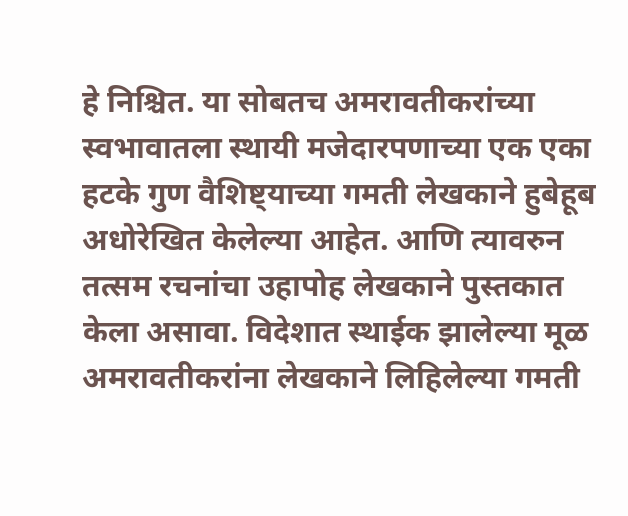हे निश्चित. या सोबतच अमरावतीकरांच्या स्वभावातला स्थायी मजेदारपणाच्या एक एका हटके गुण वैशिष्ट्याच्या गमती लेखकाने हुबेहूब अधोरेखित केलेल्या आहेत. आणि त्यावरुन तत्सम रचनांचा उहापोह लेखकाने पुस्तकात केला असावा. विदेशात स्थाईक झालेल्या मूळ अमरावतीकरांना लेखकाने लिहिलेल्या गमती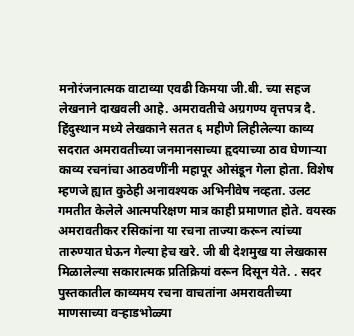मनोरंजनात्मक वाटाव्या एवढी किमया जी.बी. च्या सहज लेखनाने दाखवली आहे. अमरावतीचे अग्रगण्य वृत्तपत्र दै. हिंदुस्थान मध्ये लेखकाने सतत ६ महीणे लिहीलेल्या काव्य सदरात अमरावतीच्या जनमानसाच्या हृदयाच्या ठाव घेणाऱ्या काव्य रचनांचा आठवणींनी महापूर ओसंडून गेला होता. विशेष म्हणजे ह्यात कुठेही अनावश्यक अभिनीवेष नव्हता. उलट गमतीत केलेले आत्मपरिक्षण मात्र काही प्रमाणात होते. वयस्क अमरावतीकर रसिकांना या रचना ताज्या करून त्यांच्या तारुण्यात घेऊन गेल्या हेच खरे. जी बी देशमुख या लेखकास मिळालेल्या सकारात्मक प्रतिक्रियां वरून दिसून येते. . सदर पुस्तकातील काव्यमय रचना वाचतांना अमरावतीच्या माणसाच्या वऱ्हाडभोळ्या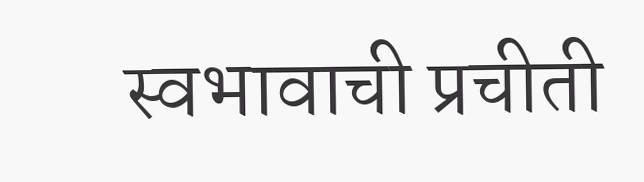स्वभावाची प्रचीती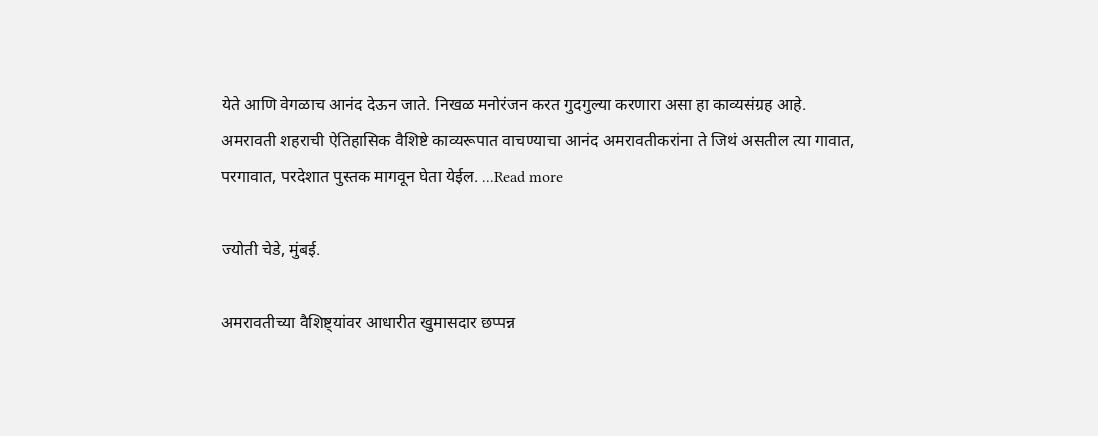येते आणि वेगळाच आनंद देऊन जाते. निखळ मनोरंजन करत गुदगुल्या करणारा असा हा काव्यसंग्रह आहे. अमरावती शहराची ऐतिहासिक वैशिष्टे काव्यरूपात वाचण्याचा आनंद अमरावतीकरांना ते जिथं असतील त्या गावात, परगावात, परदेशात पुस्तक मागवून घेता येईल. ...Read more

ज्योती चेडे, मुंबई.

अमरावतीच्या वैशिष्ट्यांवर आधारीत खुमासदार छप्पन्न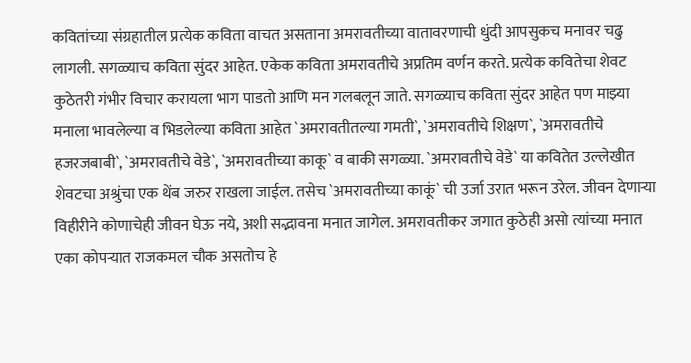कवितांच्या संग्रहातील प्रत्येक कविता वाचत असताना अमरावतीच्या वातावरणाची धुंदी आपसुकच मनावर चढु लागली. सगळ्याच कविता सुंदर आहेत. एकेक कविता अमरावतीचे अप्रतिम वर्णन करते. प्रत्येक कवितेचा शेवट कुठेतरी गंभीर विचार करायला भाग पाडतो आणि मन गलबलून जाते. सगळ्याच कविता सुंदर आहेत पण माझ्या मनाला भावलेल्या व भिडलेल्या कविता आहेत `अमरावतीतल्या गमती`, `अमरावतीचे शिक्षण`, `अमरावतीचे हजरजबाबी`, `अमरावतीचे वेडे`, `अमरावतीच्या काकू` व बाकी सगळ्या. `अमरावतीचे वेडे` या कवितेत उल्लेखीत शेवटचा अश्रुंचा एक थेंब जरुर राखला जाईल. तसेच `अमरावतीच्या काकूं` ची उर्जा उरात भरून उरेल. जीवन देणाऱ्या विहीरीने कोणाचेही जीवन घेऊ नये, अशी सद्भावना मनात जागेल. अमरावतीकर जगात कुठेही असो त्यांच्या मनात एका कोपऱ्यात राजकमल चौक असतोच हे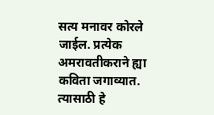सत्य मनावर कोरले जाईल. प्रत्येक अमरावतीकराने ह्या कविता जगाव्यात. त्यासाठी हे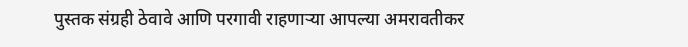पुस्तक संग्रही ठेवावे आणि परगावी राहणाऱ्या आपल्या अमरावतीकर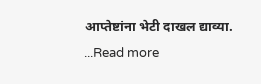आप्तेष्टांना भेटी दाखल द्याव्या. ...Read more